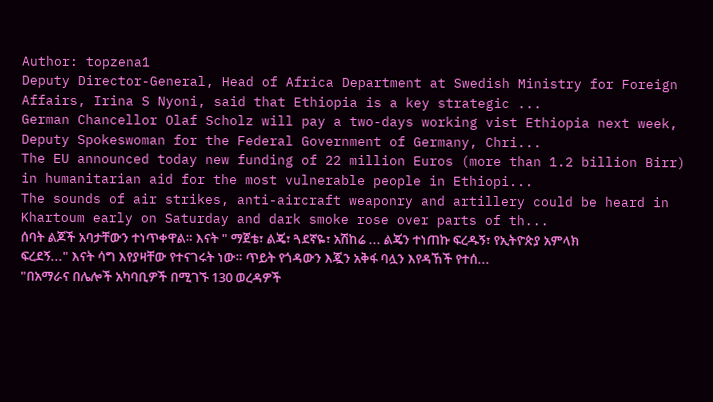Author: topzena1
Deputy Director-General, Head of Africa Department at Swedish Ministry for Foreign Affairs, Irina S Nyoni, said that Ethiopia is a key strategic ...
German Chancellor Olaf Scholz will pay a two-days working vist Ethiopia next week, Deputy Spokeswoman for the Federal Government of Germany, Chri...
The EU announced today new funding of 22 million Euros (more than 1.2 billion Birr) in humanitarian aid for the most vulnerable people in Ethiopi...
The sounds of air strikes, anti-aircraft weaponry and artillery could be heard in Khartoum early on Saturday and dark smoke rose over parts of th...
ሰባት ልጆች አባታቸውን ተነጥቀዋል። እናት " ማጀቴ፣ ልጄ፣ ጓደኛዬ፣ አሽከሬ ... ልጄን ተነጠኩ ፍረዱኝ፣ የኢትዮጵያ አምላክ ፍረደኝ..." እናት ሳግ እየያዛቸው የተናገሩት ነው። ጥይት የጎዳውን እጇን አቅፋ ባሏን እየዳኸች የተሰ...
"በአማራና በሌሎች አካባቢዎች በሚገኙ 130 ወረዳዎች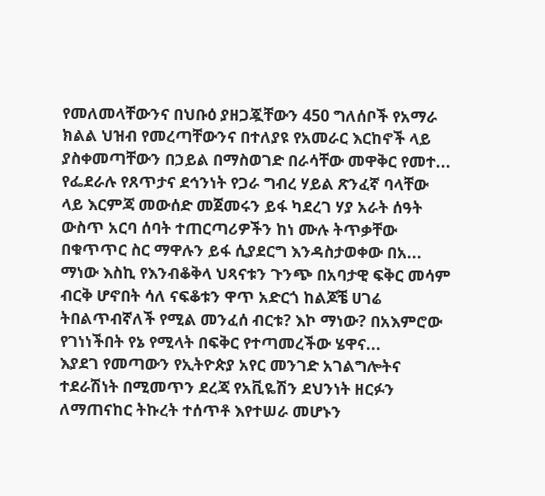የመለመላቸውንና በህቡዕ ያዘጋጇቸውን 450 ግለሰቦች የአማራ ክልል ህዝብ የመረጣቸውንና በተለያዩ የአመራር እርከኖች ላይ ያስቀመጣቸውን በኃይል በማስወገድ በራሳቸው መዋቅር የመተ...
የፌደራሉ የጸጥታና ደኅንነት የጋራ ግብረ ሃይል ጽንፈኛ ባላቸው ላይ እርምጃ መውሰድ መጀመሩን ይፋ ካደረገ ሃያ አራት ሰዓት ውስጥ አርባ ሰባት ተጠርጣሪዎችን ከነ ሙሉ ትጥቃቸው በቁጥጥር ስር ማዋሉን ይፋ ሲያደርግ እንዳስታወቀው በአ...
ማነው እስኪ የእንብቆቅላ ህጻናቱን ጉንጭ በአባታዊ ፍቅር መሳም ብርቅ ሆኖበት ሳለ ናፍቆቱን ዋጥ አድርጎ ከልጆቼ ሀገሬ ትበልጥብኛለች የሚል መንፈሰ ብርቱ? እኮ ማነው? በአእምሮው የገነነችበት የኔ የሚላት በፍቅር የተጣመረችው ሄዋና...
እያደገ የመጣውን የኢትዮጵያ አየር መንገድ አገልግሎትና ተደራሽነት በሚመጥን ደረጃ የአቪዬሽን ደህንነት ዘርፉን ለማጠናከር ትኩረት ተሰጥቶ እየተሠራ መሆኑን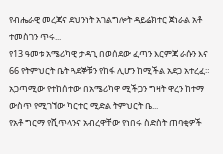የብሔራዊ መረጃና ደህንነት አገልግሎት ዳይሬክተር ጀነራል አቶ ተመስገን ጥሩ...
የ13 ዓመቱ አሜሪካዊ ታዳጊ በወሰደው ፈጣን እርምጃ ራሱን እና 66 የትምህርት ቤት ጓደኞቹን የከፋ ሊሆን ከሚችል አደጋ አተረፈ። አጋጣሚው የተከሰተው በአሜሪካዋ ሚችጋን ግዛት ዋረን ከተማ ውስጥ የሚገኘው ካርተር ሚድል ትምህርት ቤ...
የአቶ ግርማ የሺጥላንና አብረዋቸው የነበሩ ስድስት ጠባቂዎች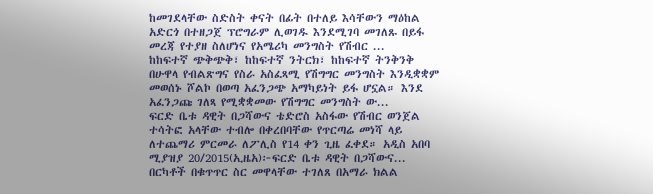ከመገደላቸው ስድስት ቀናት በፊት በተለይ እሳቸውን ማዕከል አድርጎ በተዘጋጀ ፕሮግራም ሊወገዱ እንደሚገባ መገለጹ በይፋ መረጃ የተያዘ ስለሆነና የአሜሪካ መንግስት የሽብር ...
ከከፍተኛ ጭቅጭቅ፣ ከከፍተኛ ንትርክ፣ ከከፍተኛ ትንቅንቅ በሁዋላ የብልጽግና የስራ አስፈጻሚ የሽግግር መንግስት እንዲቋቋም መወሰኑ ሾልኮ በወጣ አፈንጋጭ አማካይነት ይፋ ሆኗል። እንደ አፈንጋጩ ገለጻ የሚቋቋመው የሽግግር መንግስት ው...
ፍርድ ቤቱ ዳዊት በጋሻውና ቴድሮስ አስፋው የሽብር ወንጀል ተሳትፎ አላቸው ተብሎ በቀረበባቸው የጥርጣሬ መነሻ ላይ ለተጨማሪ ምርመራ ለፖሊስ የ14 ቀን ጊዜ ፈቀደ። አዲስ አበባ ሚያዝያ 20/2015(ኢዜአ)፦ፍርድ ቤቱ ዳዊት በጋሻውና...
በርካቶች በቁጥጥር ስር መዋላቸው ተገለጸ በአማራ ክልል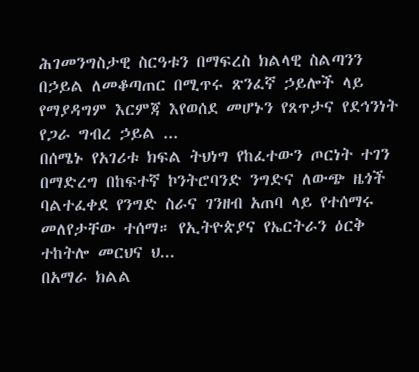ሕገመንግስታዊ ስርዓቱን በማፍረስ ክልላዊ ስልጣንን በኃይል ለመቆጣጠር በሚጥሩ ጽንፈኛ ኃይሎች ላይ የማያዳግም እርምጃ እየወሰደ መሆኑን የጸጥታና የደኅንነት የጋራ ግብረ ኃይል ...
በሰሜኑ የአገሪቱ ክፍል ትህነግ የከፈተውን ጦርነት ተገን በማድረግ በከፍተኛ ኮንትሮባንድ ንግድና ለውጭ ዜጎች ባልተፈቀደ የንግድ ስራና ገንዘብ አጠባ ላይ የተሰማሩ መለየታቸው ተሰማ። የኢትዮጵያና የኤርትራን ዕርቅ ተከትሎ መርህና ህ...
በአማራ ክልል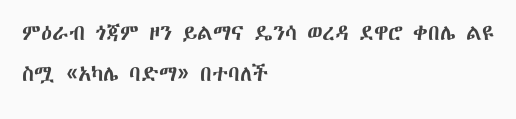ምዕራብ ጎጃም ዞን ይልማና ዴንሳ ወረዳ ደዋሮ ቀበሌ ልዩ ስሟ «አካሌ ባድማ» በተባለች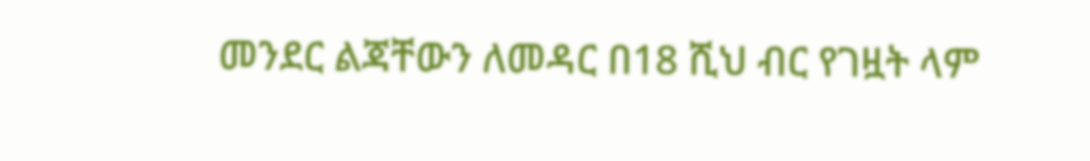መንደር ልጃቸውን ለመዳር በ18 ሺህ ብር የገዟት ላም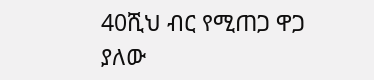40ሺህ ብር የሚጠጋ ዋጋ ያለው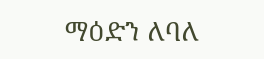ማዕድን ለባለ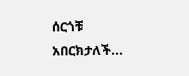ሰርጎቹ አበርክታለች...